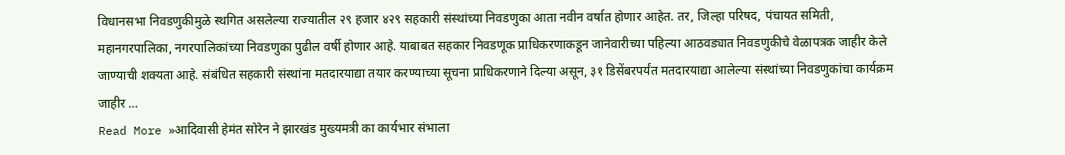विधानसभा निवडणुकीमुळे स्थगित असलेल्या राज्यातील २९ हजार ४२९ सहकारी संस्थांच्या निवडणुका आता नवीन वर्षात होणार आहेत. तर, जिल्हा परिषद, पंचायत समिती, महानगरपालिका, नगरपालिकांच्या निवडणुका पुढील वर्षी होणार आहे. याबाबत सहकार निवडणूक प्राधिकरणाकडून जानेवारीच्या पहिल्या आठवड्यात निवडणुकीचे वेळापत्रक जाहीर केले जाण्याची शक्यता आहे. संबंधित सहकारी संस्थांना मतदारयाद्या तयार करण्याच्या सूचना प्राधिकरणाने दिल्या असून, ३१ डिसेंबरपर्यंत मतदारयाद्या आलेल्या संस्थांच्या निवडणुकांचा कार्यक्रम जाहीर …
Read More »आदिवासी हेमंत सोरेन ने झारखंड मुख्यमत्री का कार्यभार संभाला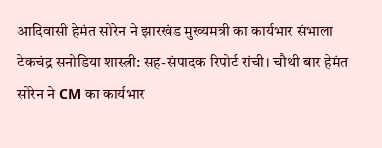आदिवासी हेमंत सोरेन ने झारखंड मुख्यमत्री का कार्यभार संभाला टेकचंद्र सनोडिया शास्त्री: सह-संपादक रिपोर्ट रांची। चौथी बार हेमंत सोरेन ने CM का कार्यभार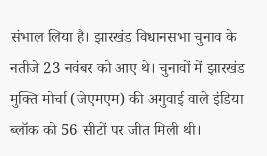संभाल लिया है। झारखंड विधानसभा चुनाव के नतीजे 23 नवंबर को आए थे। चुनावों में झारखंड मुक्ति मोर्चा (जेएमएम) की अगुवाई वाले इंडिया ब्लॉक को 56 सीटों पर जीत मिली थी।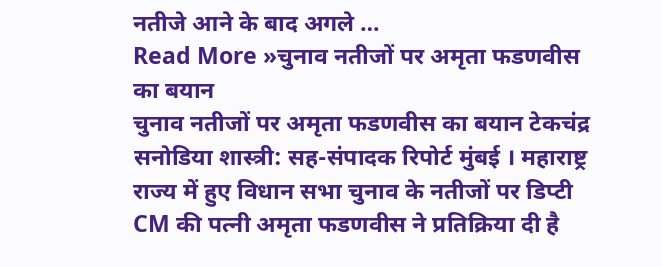नतीजे आने के बाद अगले …
Read More »चुनाव नतीजों पर अमृता फडणवीस का बयान
चुनाव नतीजों पर अमृता फडणवीस का बयान टेकचंद्र सनोडिया शास्त्री: सह-संपादक रिपोर्ट मुंबई । महाराष्ट्र राज्य में हुए विधान सभा चुनाव के नतीजों पर डिप्टी CM की पत्नी अमृता फडणवीस ने प्रतिक्रिया दी है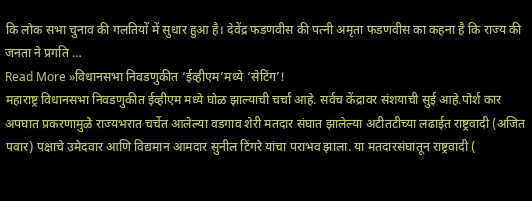कि लोक सभा चुनाव की गलतियों में सुधार हुआ है। देवेंद्र फडणवीस की पत्नी अमृता फडणवीस का कहना है कि राज्य की जनता ने प्रगति …
Read More »विधानसभा निवडणुकीत ‘ईव्हीएम’मध्ये ‘सेटिंग’!
महाराष्ट्र विधानसभा निवडणुकीत ईव्हीएम मध्ये घोळ झाल्याची चर्चा आहे. सर्वच केंद्रावर संशयाची सुई आहे.पोर्श कार अपघात प्रकरणामुळे राज्यभरात चर्चेत आलेल्या वडगाव शेरी मतदार संघात झालेल्या अटीतटीच्या लढाईत राष्ट्रवादी (अजित पवार) पक्षाचे उमेदवार आणि विद्यमान आमदार सुनील टिंगरे यांचा पराभव झाला. या मतदारसंघातून राष्ट्रवादी (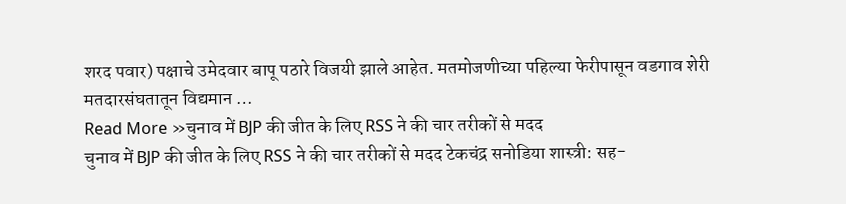शरद पवार) पक्षाचे उमेदवार बापू पठारे विजयी झाले आहेत. मतमोजणीच्या पहिल्या फेरीपासून वडगाव शेरी मतदारसंघतातून विद्यमान …
Read More »चुनाव में BJP की जीत के लिए RSS ने की चार तरीकों से मदद
चुनाव में BJP की जीत के लिए RSS ने की चार तरीकों से मदद टेकचंद्र सनोडिया शास्त्री: सह-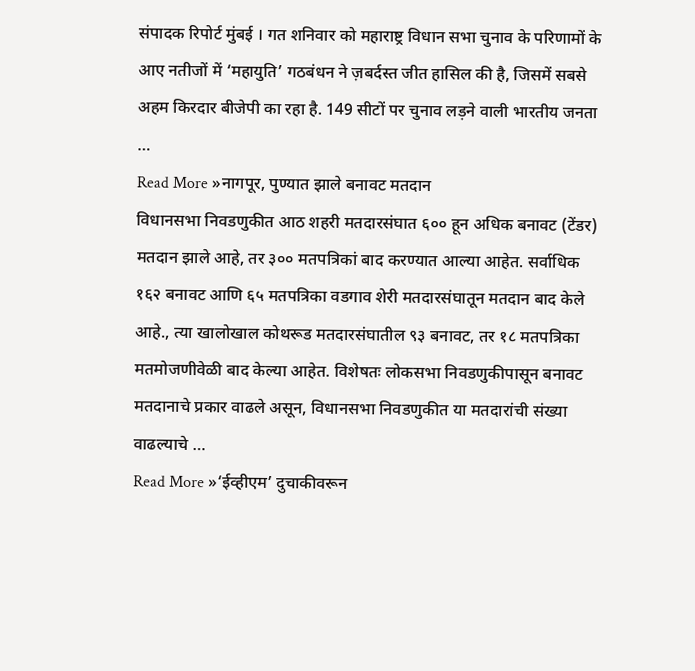संपादक रिपोर्ट मुंबई । गत शनिवार को महाराष्ट्र विधान सभा चुनाव के परिणामों के आए नतीजों में ‘महायुति’ गठबंधन ने ज़बर्दस्त जीत हासिल की है, जिसमें सबसे अहम किरदार बीजेपी का रहा है. 149 सीटों पर चुनाव लड़ने वाली भारतीय जनता …
Read More »नागपूर, पुण्यात झाले बनावट मतदान
विधानसभा निवडणुकीत आठ शहरी मतदारसंघात ६०० हून अधिक बनावट (टेंडर) मतदान झाले आहे, तर ३०० मतपत्रिकां बाद करण्यात आल्या आहेत. सर्वाधिक १६२ बनावट आणि ६५ मतपत्रिका वडगाव शेरी मतदारसंघातून मतदान बाद केले आहे., त्या खालोखाल कोथरूड मतदारसंघातील ९३ बनावट, तर १८ मतपत्रिका मतमोजणीवेळी बाद केल्या आहेत. विशेषतः लोकसभा निवडणुकीपासून बनावट मतदानाचे प्रकार वाढले असून, विधानसभा निवडणुकीत या मतदारांची संख्या वाढल्याचे …
Read More »‘ईव्हीएम’ दुचाकीवरून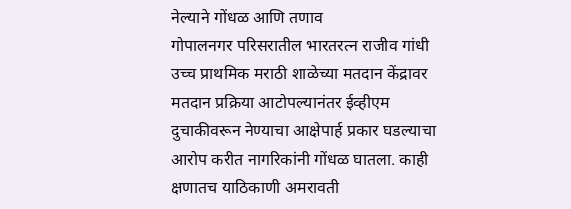नेल्याने गोंधळ आणि तणाव
गोपालनगर परिसरातील भारतरत्न राजीव गांधी उच्च प्राथमिक मराठी शाळेच्या मतदान केंद्रावर मतदान प्रक्रिया आटोपल्यानंतर ईव्हीएम दुचाकीवरून नेण्याचा आक्षेपार्ह प्रकार घडल्याचा आरोप करीत नागरिकांनी गोंधळ घातला. काही क्षणातच याठिकाणी अमरावती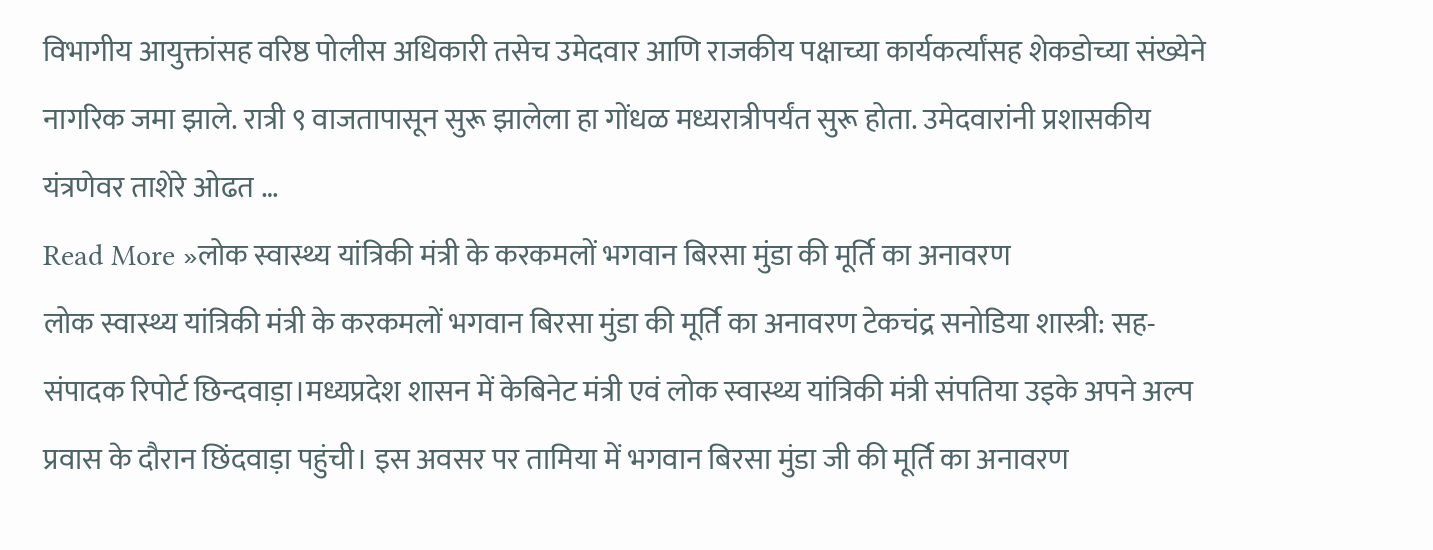विभागीय आयुक्तांसह वरिष्ठ पोलीस अधिकारी तसेच उमेदवार आणि राजकीय पक्षाच्या कार्यकर्त्यांसह शेकडोच्या संख्येने नागरिक जमा झाले. रात्री ९ वाजतापासून सुरू झालेला हा गोंधळ मध्यरात्रीपर्यंत सुरू होता. उमेदवारांनी प्रशासकीय यंत्रणेवर ताशेरे ओढत …
Read More »लोक स्वास्थ्य यांत्रिकी मंत्री के करकमलों भगवान बिरसा मुंडा की मूर्ति का अनावरण
लोक स्वास्थ्य यांत्रिकी मंत्री के करकमलों भगवान बिरसा मुंडा की मूर्ति का अनावरण टेकचंद्र सनोडिया शास्त्री: सह-संपादक रिपोर्ट छिन्दवाड़ा।मध्यप्रदेश शासन में केबिनेट मंत्री एवं लोक स्वास्थ्य यांत्रिकी मंत्री संपतिया उइके अपने अल्प प्रवास के दौरान छिंदवाड़ा पहुंची। इस अवसर पर तामिया में भगवान बिरसा मुंडा जी की मूर्ति का अनावरण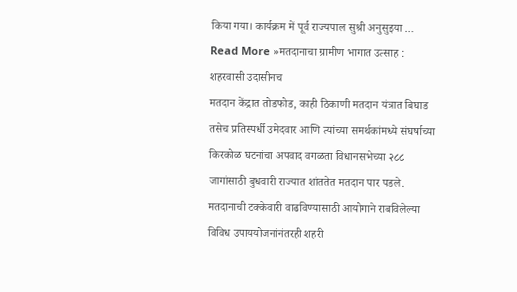किया गया। कार्यक्रम में पूर्व राज्यपाल सुश्री अनुसुइया …
Read More »मतदानाचा ग्रामीण भागात उत्साह : शहरवासी उदासीनच
मतदान केंद्रात तोडफोड, काही ठिकाणी मतदान यंत्रात बिघाड तसेच प्रतिस्पर्धी उमेदवार आणि त्यांच्या समर्थकांमध्ये संघर्षाच्या किरकोळ घटनांचा अपवाद वगळता विधानसभेच्या २८८ जागांसाठी बुधवारी राज्यात शांततेत मतदान पार पडले. मतदानाची टक्केवारी वाढविण्यासाठी आयोगाने राबविलेल्या विविध उपाययोजनांनंतरही शहरी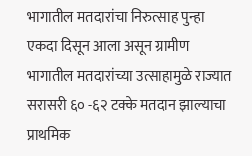भागातील मतदारांचा निरुत्साह पुन्हा एकदा दिसून आला असून ग्रामीण भागातील मतदारांच्या उत्साहामुळे राज्यात सरासरी ६० -६२ टक्के मतदान झाल्याचा प्राथमिक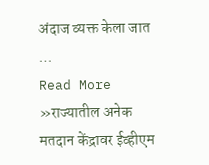अंदाज व्यक्त केला जात …
Read More »राज्यातील अनेक मतदान केंद्रावर ईव्हीएम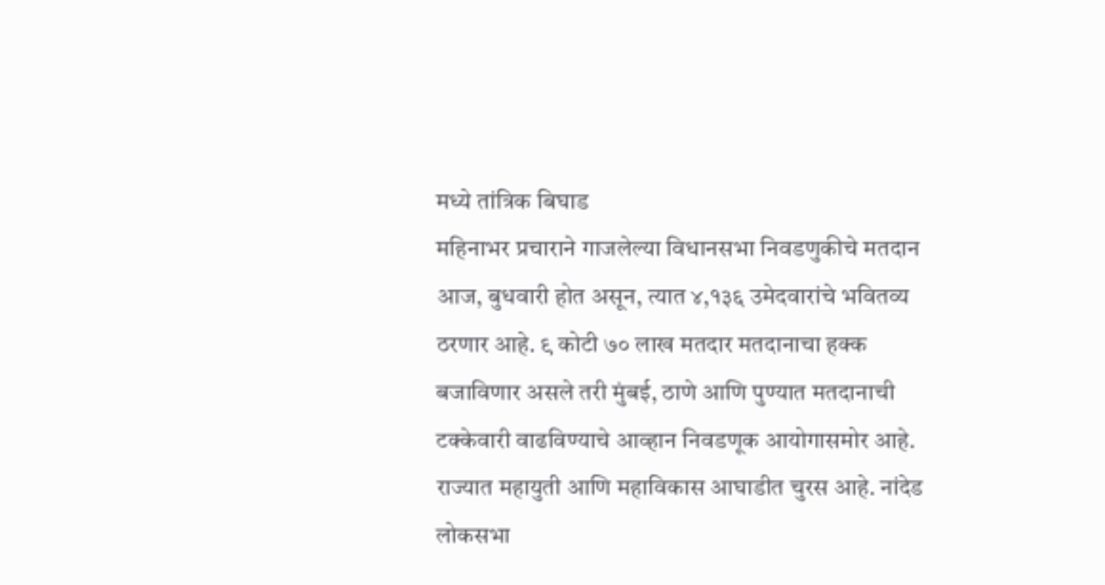मध्ये तांत्रिक बिघाड
महिनाभर प्रचाराने गाजलेल्या विधानसभा निवडणुकीचे मतदान आज, बुधवारी होत असून, त्यात ४,१३६ उमेदवारांचे भवितव्य ठरणार आहे. ९ कोटी ७० लाख मतदार मतदानाचा हक्क बजाविणार असले तरी मुंबई, ठाणे आणि पुण्यात मतदानाची टक्केवारी वाढविण्याचे आव्हान निवडणूक आयोगासमोर आहे. राज्यात महायुती आणि महाविकास आघाडीत चुरस आहे. नांदेड लोकसभा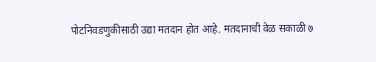पोटनिवडणुकीसाठी उद्या मतदान होत आहे. मतदानाची वेळ सकाळी ७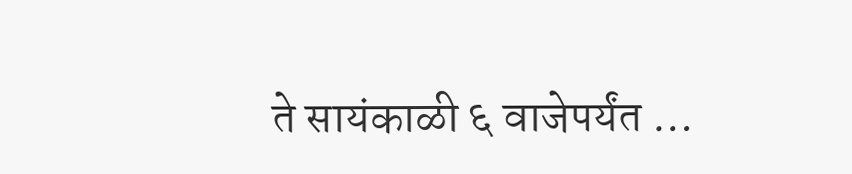ते सायंकाळी ६ वाजेपर्यंत …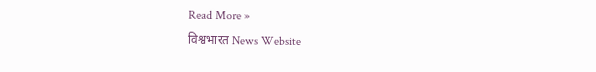Read More »
विश्वभारत News Website